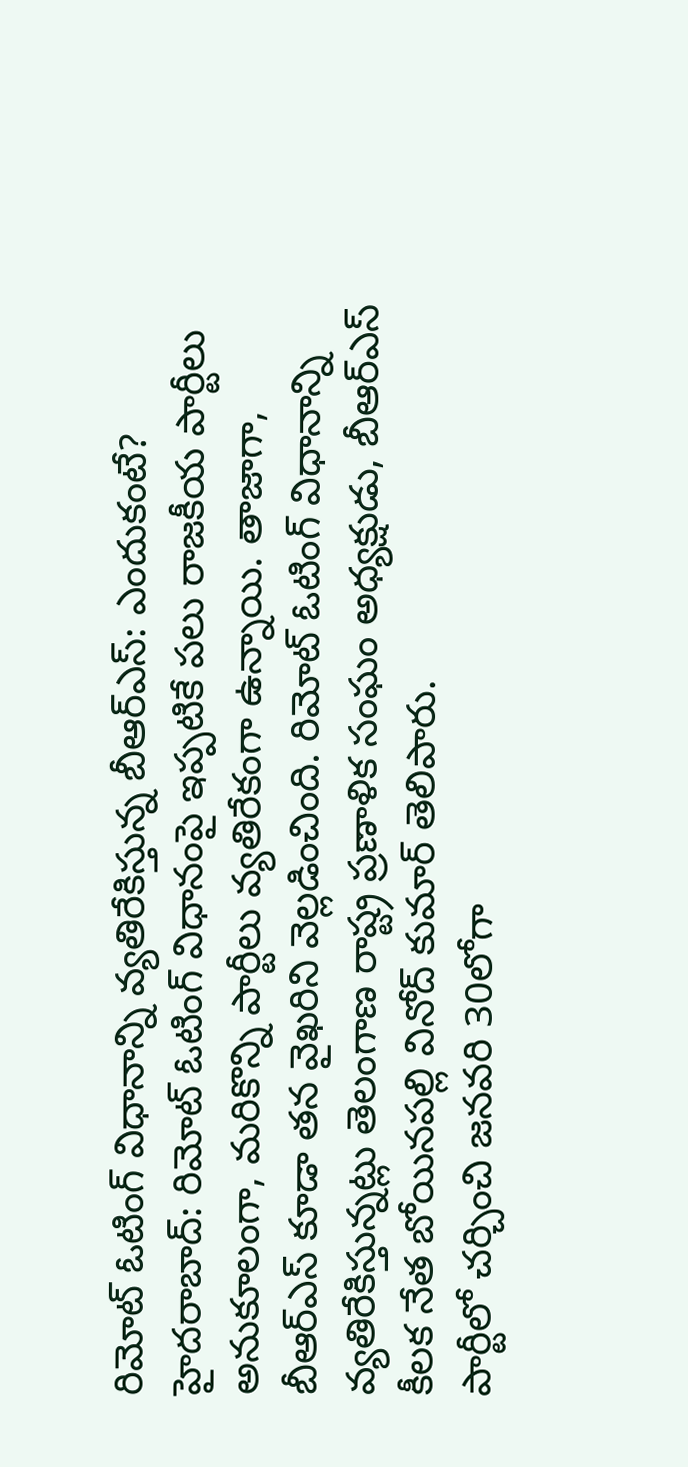రిమోట్ ఓటింగ్ విధానాన్ని వ్యతిరేకిస్తున్న బీఆర్ఎస్: ఎందుకంటే?
హైదరాబాద్: రిమోట్ ఓటింగ్ విధానంపై ఇప్పటికే పలు రాజకీయ పార్టీలు అనుకూలంగా, మరికొన్ని పార్టీలు వ్యతిరేకంగా ఉన్నాయి. తాజాగా, బీఆర్ఎస్ కూడా తన వైఖరిని వెల్లడించింది. రిమోట్ ఓటింగ్ విధానాన్ని వ్యతిరేకిస్తున్నట్లు తెలంగాణ రాష్ట్ర ప్రణాళిక సంఘం అధ్యక్షుడు, బీఆర్ఎస్ కీలక నేత బోయినపల్లి వినోద్ కుమార్ తెలిపారు.
పార్టీలో చర్చించి జనవరి 30లోగా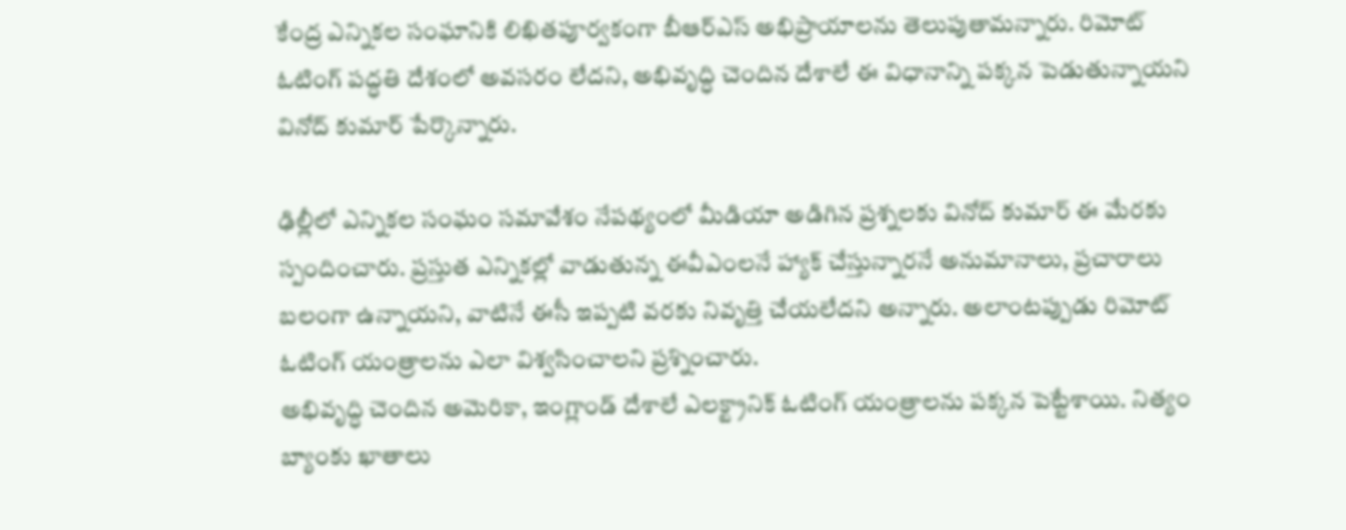కేంద్ర ఎన్నికల సంఘానికి లిఖితపూర్వకంగా బీఆర్ఎస్ అభిప్రాయాలను తెలుపుతామన్నారు. రిమోట్ ఓటింగ్ పద్ధతి దేశంలో అవసరం లేదని, అభివృద్ధి చెందిన దేశాలే ఈ విధానాన్ని పక్కన పెడుతున్నాయని వినోద్ కుమార్ పేర్కొన్నారు.

ఢిల్లీలో ఎన్నికల సంఘం సమావేశం నేపథ్యంలో మీడియా అడిగిన ప్రశ్నలకు వినోద్ కుమార్ ఈ మేరకు స్పందించారు. ప్రస్తుత ఎన్నికల్లో వాడుతున్న ఈవీఎంలనే హ్యాక్ చేస్తున్నారనే అనుమానాలు, ప్రచారాలు బలంగా ఉన్నాయని, వాటినే ఈసీ ఇప్పటి వరకు నివృత్తి చేయలేదని అన్నారు. అలాంటప్పుడు రిమోట్ ఓటింగ్ యంత్రాలను ఎలా విశ్వసించాలని ప్రశ్నించారు.
అభివృద్ధి చెందిన అమెరికా, ఇంగ్లాండ్ దేశాలే ఎలక్ట్రానిక్ ఓటింగ్ యంత్రాలను పక్కన పెట్టేశాయి. నిత్యం బ్యాంకు ఖాతాలు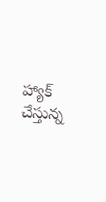హ్యాక్ చేస్తున్న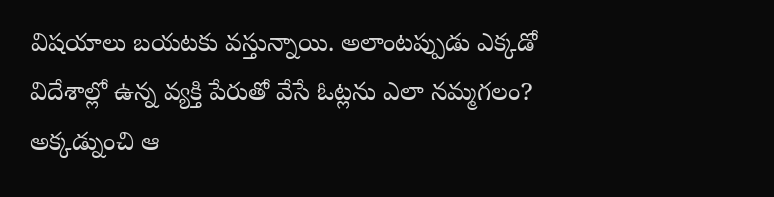విషయాలు బయటకు వస్తున్నాయి. అలాంటప్పుడు ఎక్కడో విదేశాల్లో ఉన్న వ్యక్తి పేరుతో వేసే ఓట్లను ఎలా నమ్మగలం? అక్కడ్నుంచి ఆ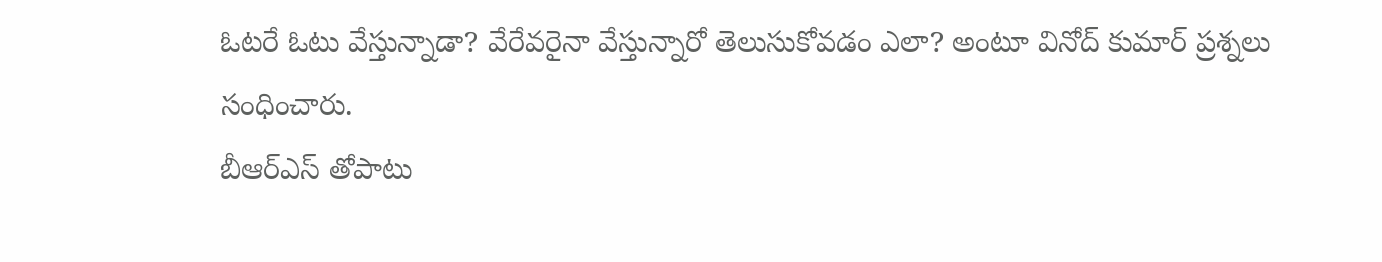ఓటరే ఓటు వేస్తున్నాడా? వేరేవరైనా వేస్తున్నారో తెలుసుకోవడం ఎలా? అంటూ వినోద్ కుమార్ ప్రశ్నలు సంధించారు.
బీఆర్ఎస్ తోపాటు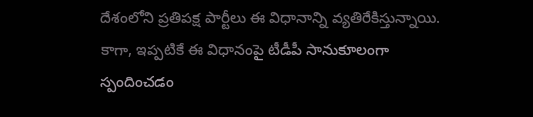దేశంలోని ప్రతిపక్ష పార్టీలు ఈ విధానాన్ని వ్యతిరేకిస్తున్నాయి. కాగా, ఇప్పటికే ఈ విధానంపై టీడీపీ సానుకూలంగా స్పందించడం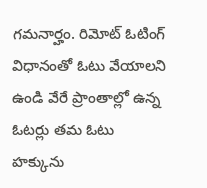గమనార్హం. రిమోట్ ఓటింగ్ విధానంతో ఓటు వేయాలని ఉండి వేరే ప్రాంతాల్లో ఉన్న ఓటర్లు తమ ఓటు హక్కును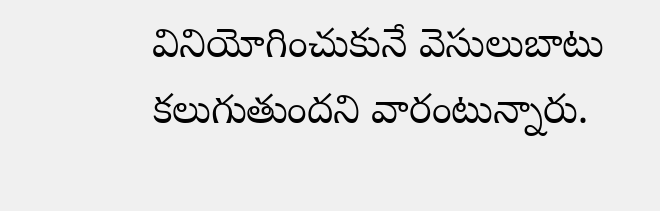వినియోగించుకునే వెసులుబాటు కలుగుతుందని వారంటున్నారు.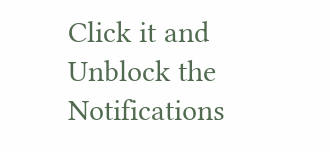Click it and Unblock the Notifications